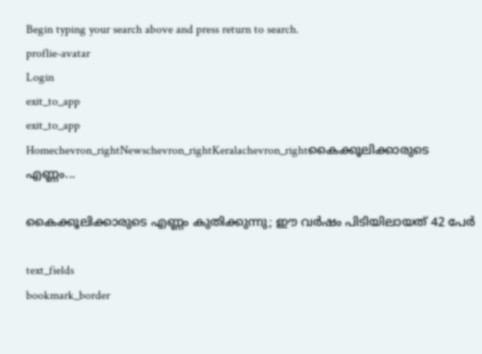Begin typing your search above and press return to search.
proflie-avatar
Login
exit_to_app
exit_to_app
Homechevron_rightNewschevron_rightKeralachevron_rightകൈക്കൂലിക്കാരുടെ എണ്ണം...

കൈക്കൂലിക്കാരുടെ എണ്ണം കുതിക്കുന്നു; ഈ വർഷം പിടിയിലായത് 42 പേര്‍

text_fields
bookmark_border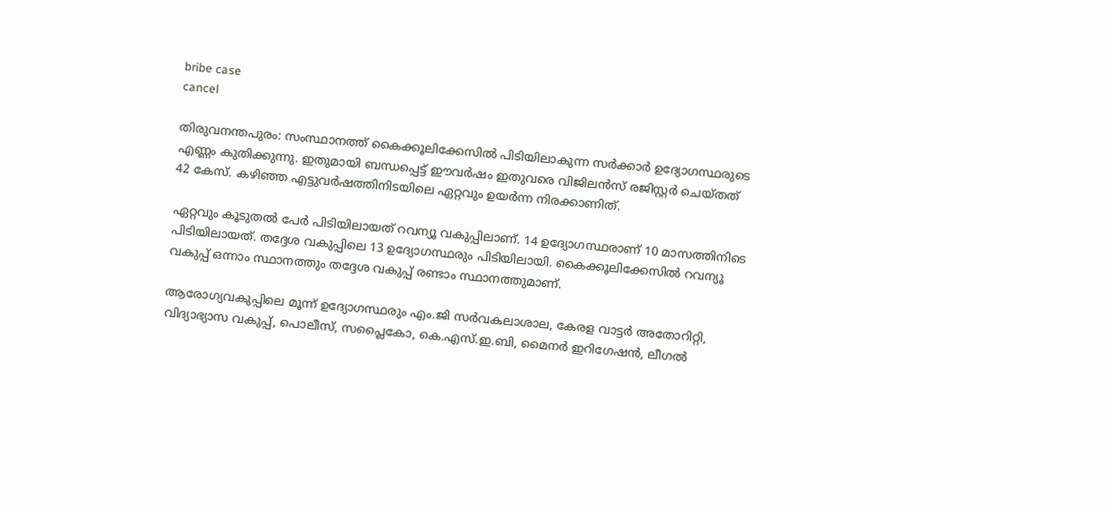bribe case
cancel

തിരുവനന്തപുരം: സംസ്ഥാനത്ത് കൈക്കൂലിക്കേസില്‍ പിടിയിലാകുന്ന സര്‍ക്കാര്‍ ഉദ്യോഗസ്ഥരുടെ എണ്ണം കുതിക്കുന്നു. ഇതുമായി ബന്ധപ്പെട്ട് ഈവര്‍ഷം ഇതുവരെ വിജിലന്‍സ് രജിസ്റ്റര്‍ ചെയ്തത് 42 കേസ്. കഴിഞ്ഞ എട്ടുവര്‍ഷത്തിനിടയിലെ ഏറ്റവും ഉയര്‍ന്ന നിരക്കാണിത്.

ഏറ്റവും കൂടുതൽ പേർ പിടിയിലായത് റവന്യൂ വകുപ്പിലാണ്. 14 ഉദ്യോഗസ്ഥരാണ് 10 മാസത്തിനിടെ പിടിയിലായത്. തദ്ദേശ വകുപ്പിലെ 13 ഉദ്യോഗസ്ഥരും പിടിയിലായി. കൈക്കൂലിക്കേസില്‍ റവന്യൂ വകുപ്പ് ഒന്നാം സ്ഥാനത്തും തദ്ദേശ വകുപ്പ് രണ്ടാം സ്ഥാനത്തുമാണ്.

ആരോഗ്യവകുപ്പിലെ മൂന്ന് ഉദ്യോഗസ്ഥരും എം.ജി സര്‍വകലാശാല, കേരള വാട്ടര്‍ അതോറിറ്റി, വിദ്യാഭ്യാസ വകുപ്പ്, പൊലീസ്, സപ്ലൈകോ, കെ.എസ്.ഇ.ബി, മൈനര്‍ ഇറിഗേഷന്‍, ലീഗല്‍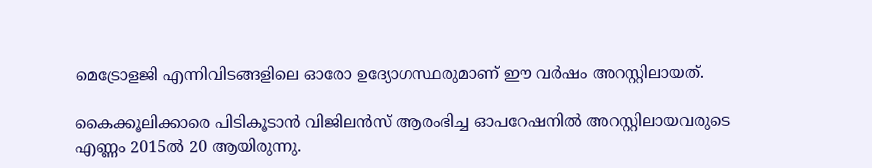മെട്രോളജി എന്നിവിടങ്ങളിലെ ഓരോ ഉദ്യോഗസ്ഥരുമാണ് ഈ വര്‍ഷം അറസ്റ്റിലായത്.

കൈക്കൂലിക്കാരെ പിടികൂടാൻ വിജിലന്‍സ് ആരംഭിച്ച ഓപറേഷനില്‍ അറസ്റ്റിലായവരുടെ എണ്ണം 2015ല്‍ 20 ആയിരുന്നു.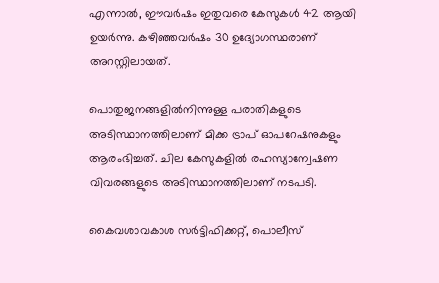എന്നാല്‍, ഈവര്‍ഷം ഇതുവരെ കേസുകള്‍ 42 ആയി ഉയര്‍ന്നു. കഴിഞ്ഞവര്‍ഷം 30 ഉദ്യോഗസ്ഥരാണ് അറസ്റ്റിലായത്.

പൊതുജനങ്ങളില്‍നിന്നുള്ള പരാതികളുടെ അടിസ്ഥാനത്തിലാണ് മിക്ക ട്രാപ് ഓപറേഷനുകളും ആരംഭിച്ചത്. ചില കേസുകളില്‍ രഹസ്യാന്വേഷണ വിവരങ്ങളുടെ അടിസ്ഥാനത്തിലാണ് നടപടി.

കൈവശാവകാശ സര്‍ട്ടിഫിക്കറ്റ്, പൊലീസ്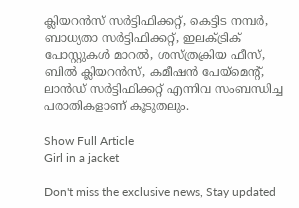ക്ലിയറന്‍സ് സര്‍ട്ടിഫിക്കറ്റ്, കെട്ടിട നമ്പര്‍, ബാധ്യതാ സര്‍ട്ടിഫിക്കറ്റ്, ഇലക്ട്രിക് പോസ്റ്റുകള്‍ മാറല്‍, ശസ്ത്രക്രിയ ഫീസ്, ബില്‍ ക്ലിയറന്‍സ്, കമീഷന്‍ പേയ്മെന്റ്, ലാന്‍ഡ് സര്‍ട്ടിഫിക്കറ്റ് എന്നിവ സംബന്ധിച്ച പരാതികളാണ് കൂടുതലും.

Show Full Article
Girl in a jacket

Don't miss the exclusive news, Stay updated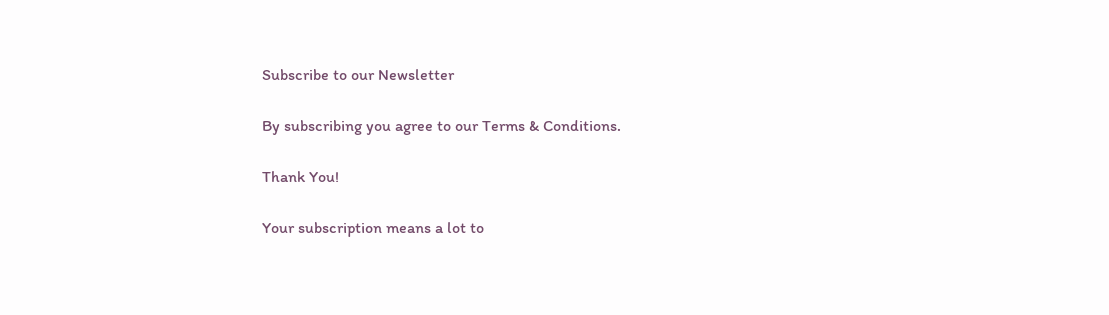Subscribe to our Newsletter

By subscribing you agree to our Terms & Conditions.

Thank You!

Your subscription means a lot to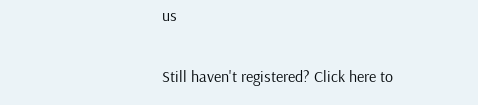us

Still haven't registered? Click here to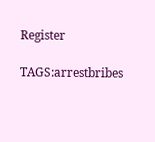Register

TAGS:arrestbribes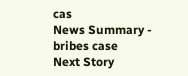cas
News Summary - bribes case
Next Story